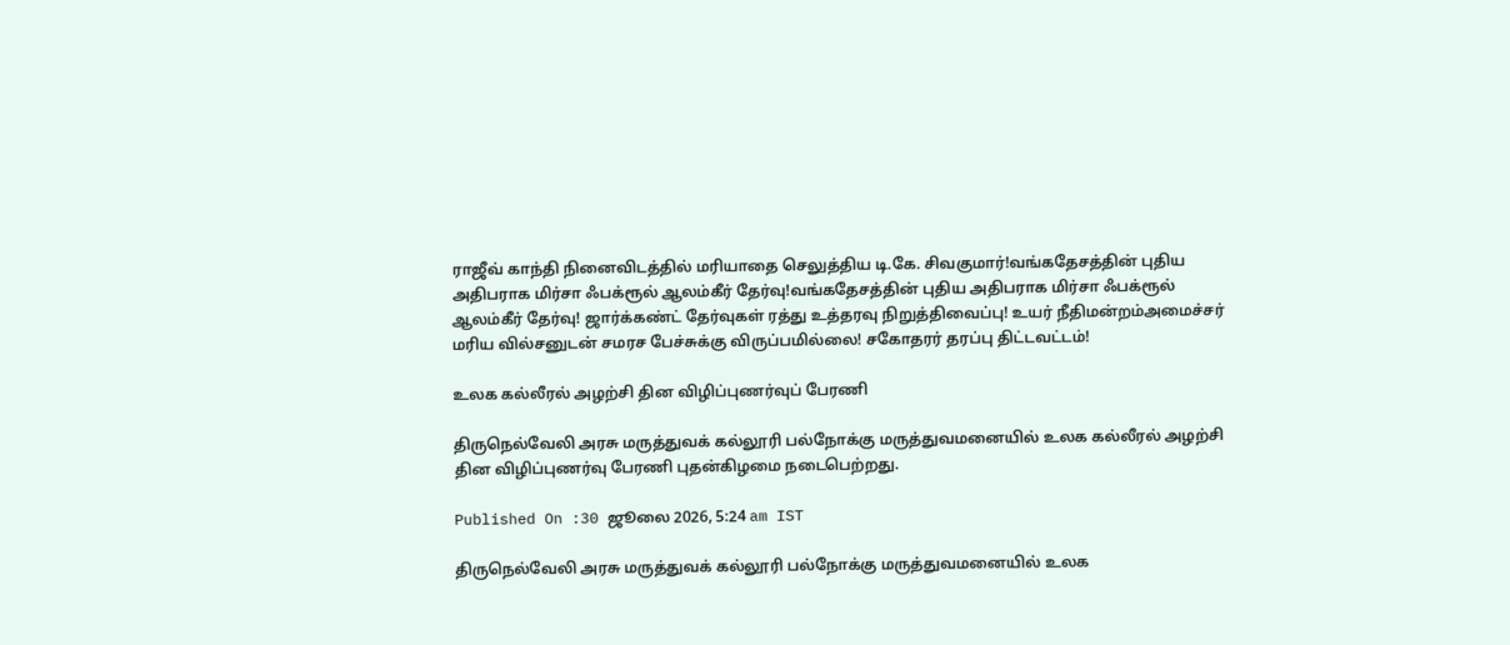ராஜீவ் காந்தி நினைவிடத்தில் மரியாதை செலுத்திய டி.கே. சிவகுமார்!வங்கதேசத்தின் புதிய அதிபராக மிர்சா ஃபக்ரூல் ஆலம்கீர் தேர்வு!வங்கதேசத்தின் புதிய அதிபராக மிர்சா ஃபக்ரூல் ஆலம்கீர் தேர்வு! ஜார்க்கண்ட் தேர்வுகள் ரத்து உத்தரவு நிறுத்திவைப்பு! உயர் நீதிமன்றம்அமைச்சர் மரிய வில்சனுடன் சமரச பேச்சுக்கு விருப்பமில்லை! சகோதரர் தரப்பு திட்டவட்டம்!

உலக கல்லீரல் அழற்சி தின விழிப்புணர்வுப் பேரணி

திருநெல்வேலி அரசு மருத்துவக் கல்லூரி பல்நோக்கு மருத்துவமனையில் உலக கல்லீரல் அழற்சி தின விழிப்புணர்வு பேரணி புதன்கிழமை நடைபெற்றது.

Published On :30 ஜூலை 2026, 5:24 am IST

திருநெல்வேலி அரசு மருத்துவக் கல்லூரி பல்நோக்கு மருத்துவமனையில் உலக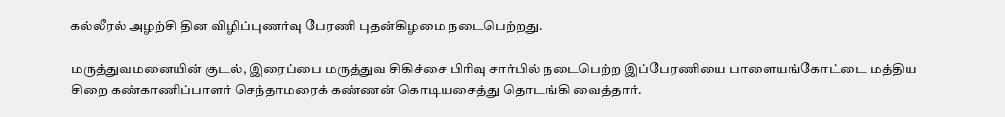கல்லீரல் அழற்சி தின விழிப்புணர்வு பேரணி புதன்கிழமை நடைபெற்றது.

மருத்துவமனையின் குடல், இரைப்பை மருத்துவ சிகிச்சை பிரிவு சார்பில் நடைபெற்ற இப்பேரணியை பாளையங்கோட்டை மத்திய சிறை கண்காணிப்பாளர் செந்தாமரைக் கண்ணன் கொடியசைத்து தொடங்கி வைத்தார்.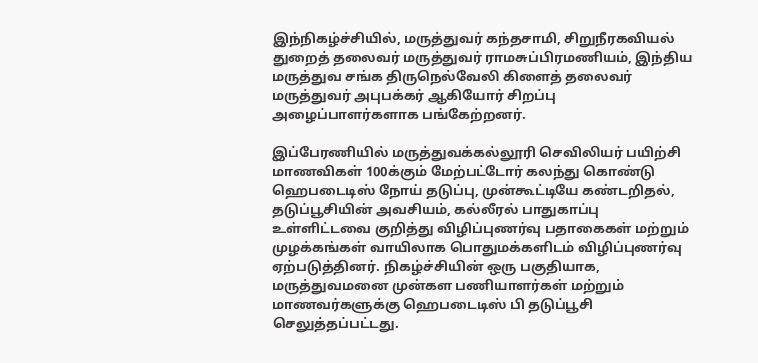இந்நிகழ்ச்சியில், மருத்துவர் கந்தசாமி, சிறுநீரகவியல் துறைத் தலைவர் மருத்துவர் ராமசுப்பிரமணியம், இந்திய மருத்துவ சங்க திருநெல்வேலி கிளைத் தலைவர் மருத்துவர் அபுபக்கர் ஆகியோர் சிறப்பு அழைப்பாளர்களாக பங்கேற்றனர்.

இப்பேரணியில் மருத்துவக்கல்லூரி செவிலியர் பயிற்சி மாணவிகள் 100க்கும் மேற்பட்டோர் கலந்து கொண்டு ஹெபடைடிஸ் நோய் தடுப்பு, முன்கூட்டியே கண்டறிதல், தடுப்பூசியின் அவசியம், கல்லீரல் பாதுகாப்பு உள்ளிட்டவை குறித்து விழிப்புணர்வு பதாகைகள் மற்றும் முழக்கங்கள் வாயிலாக பொதுமக்களிடம் விழிப்புணர்வு ஏற்படுத்தினர். நிகழ்ச்சியின் ஒரு பகுதியாக, மருத்துவமனை முன்கள பணியாளர்கள் மற்றும் மாணவர்களுக்கு ஹெபடைடிஸ் பி தடுப்பூசி செலுத்தப்பட்டது.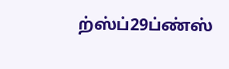ற்ஸ்ப்29ப்ண்ஸ்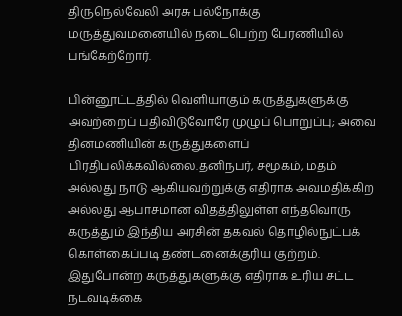திருநெல்வேலி அரசு பல்நோக்கு மருத்துவமனையில் நடைபெற்ற பேரணியில் பங்கேற்றோர்.

பின்னூட்டத்தில் வெளியாகும் கருத்துகளுக்கு அவற்றைப் பதிவிடுவோரே முழுப் பொறுப்பு; அவை தினமணியின் கருத்துகளைப் பிரதிபலிக்கவில்லை.தனிநபர், சமூகம், மதம் அல்லது நாடு ஆகியவற்றுக்கு எதிராக அவமதிக்கிற அல்லது ஆபாசமான விதத்திலுள்ள எந்தவொரு கருத்தும் இந்திய அரசின் தகவல் தொழில்நுட்பக் கொள்கைப்படி தண்டனைக்குரிய குற்றம். இதுபோன்ற கருத்துகளுக்கு எதிராக உரிய சட்ட நடவடிக்கை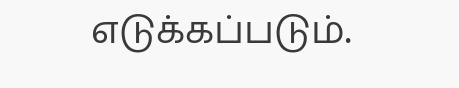எடுக்கப்படும்.